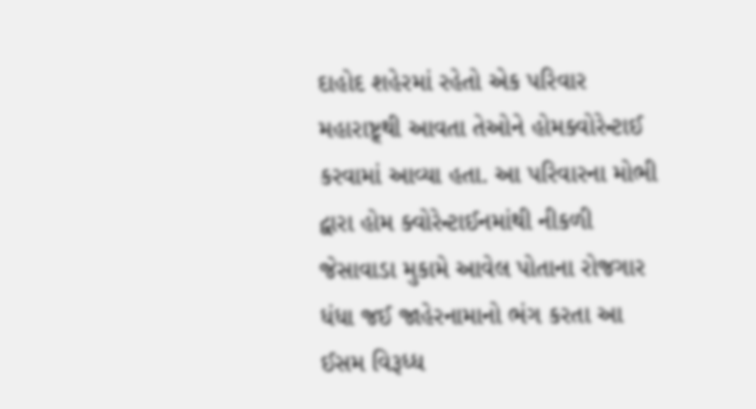દાહોદ શહેરમાં રહેતો એક પરિવાર મહારાષ્ટ્ર્થી આવતા તેઓને હોમક્વોરેન્ટાઈ કરવામાં આવ્યા હતા. આ પરિવારના મોભી દ્વારા હોમ ક્વોરેન્ટાઈનમાંથી નીકળી જેસાવાડા મુકામે આવેલ પોતાના રોજગાર ધંધા જઈ જાહેરનામાનો ભંગ કરતા આ ઈસમ વિરૂધ્ધ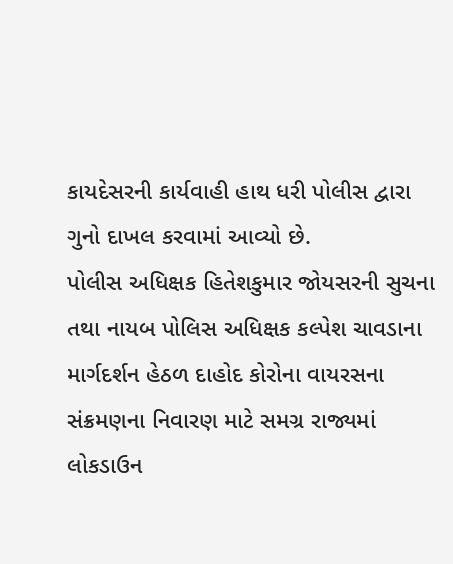કાયદેસરની કાર્યવાહી હાથ ધરી પોલીસ દ્વારા ગુનો દાખલ કરવામાં આવ્યો છે.
પોલીસ અધિક્ષક હિતેશકુમાર જોયસરની સુચના તથા નાયબ પોલિસ અધિક્ષક કલ્પેશ ચાવડાના માર્ગદર્શન હેઠળ દાહોદ કોરોના વાયરસના સંક્રમણના નિવારણ માટે સમગ્ર રાજ્યમાં લોકડાઉન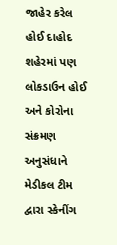જાહેર કરેલ હોઈ દાહોદ શહેરમાં પણ લોકડાઉન હોઈ અને કોરોના સંક્રમણ અનુસંધાને મેડીકલ ટીમ દ્વારા સ્કેનીંગ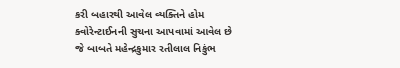કરી બહારથી આવેલ વ્યક્તિને હોમ ક્વોરેન્ટાઈનની સુચના આપવામાં આવેલ છે જે બાબતે મહેન્દ્રકુમાર રતીલાલ નિકુંભ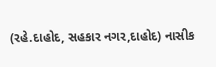(રહે.દાહોદ, સહકાર નગર,દાહોદ) નાસીક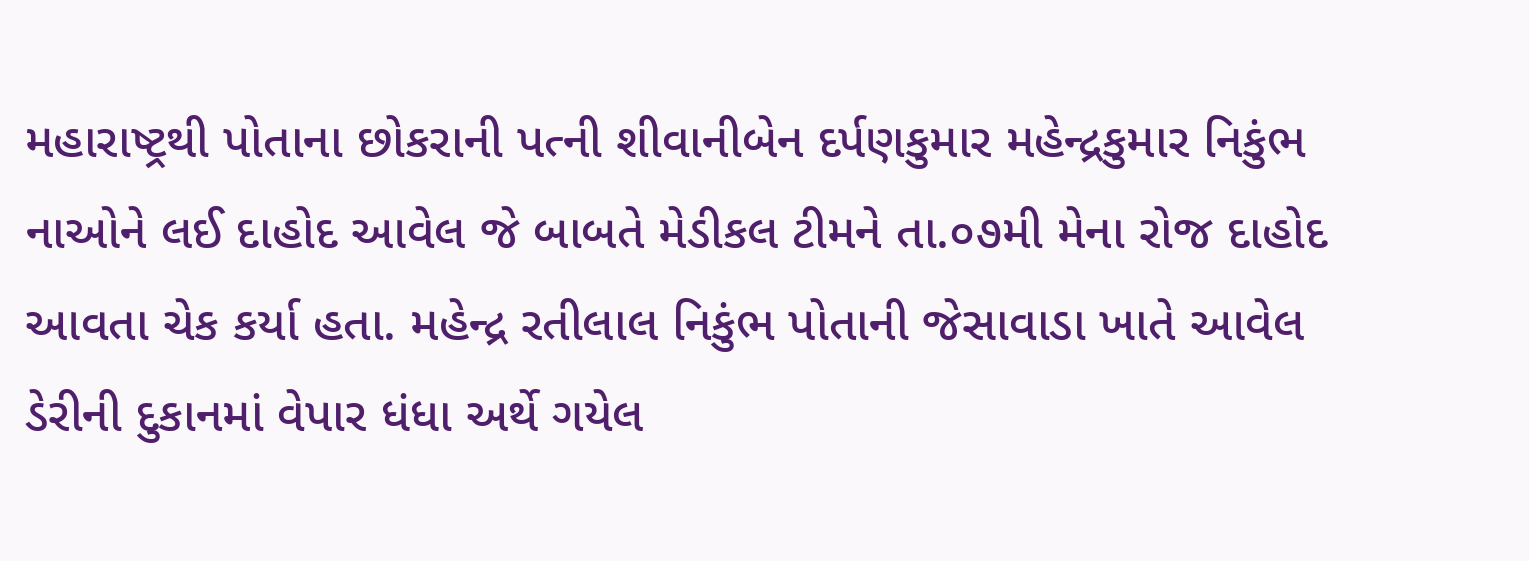મહારાષ્ટ્રથી પોતાના છોકરાની પત્ની શીવાનીબેન દર્પણકુમાર મહેન્દ્રકુમાર નિકુંભ નાઓને લઈ દાહોદ આવેલ જે બાબતે મેડીકલ ટીમને તા.૦૭મી મેના રોજ દાહોદ આવતા ચેક કર્યા હતા. મહેન્દ્ર રતીલાલ નિકુંભ પોતાની જેસાવાડા ખાતે આવેલ ડેરીની દુકાનમાં વેપાર ધંધા અર્થે ગયેલ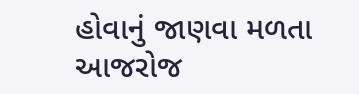હોવાનું જાણવા મળતા આજરોજ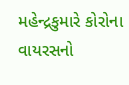મહેન્દ્રકુમારે કોરોના વાયરસનો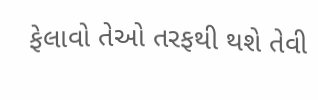ફેલાવો તેઓ તરફથી થશે તેવી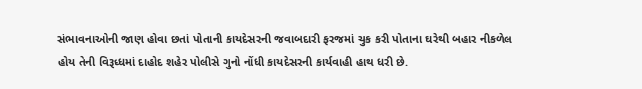સંભાવનાઓની જાણ હોવા છતાં પોતાની કાયદેસરની જવાબદારી ફરજમાં ચુક કરી પોતાના ઘરેથી બહાર નીકળેલ હોય તેની વિરૂધ્ધમાં દાહોદ શહેર પોલીસે ગુનો નોંધી કાયદેસરની કાર્યવાહી હાથ ધરી છે.